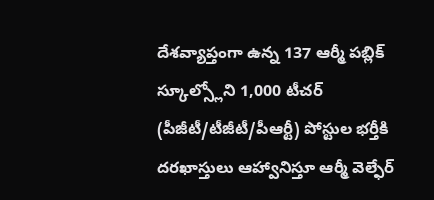దేశవ్యాప్తంగా ఉన్న 137 ఆర్మీ పబ్లిక్ స్కూల్స్లోని 1,000 టీచర్ (పీజీటీ/టీజీటీ/పీఆర్టీ) పోస్టుల భర్తీకి దరఖాస్తులు ఆహ్వానిస్తూ ఆర్మీ వెల్ఫేర్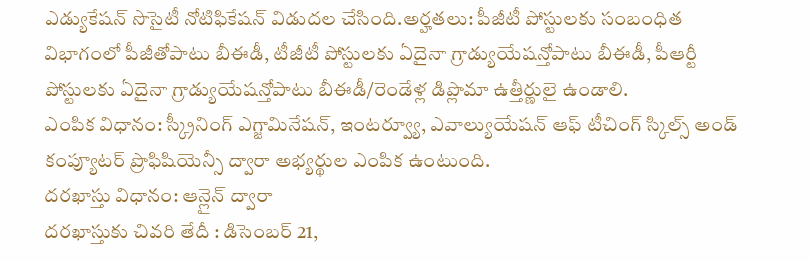ఎడ్యుకేషన్ సొసైటీ నోటిఫికేషన్ విడుదల చేసింది.అర్హతలు: పీజీటీ పోస్టులకు సంబంధిత విభాగంలో పీజీతోపాటు బీఈడీ, టీజీటీ పోస్టులకు ఏదైనా గ్రాడ్యుయేషన్తోపాటు బీఈడీ, పీఆర్టీ పోస్టులకు ఏదైనా గ్రాడ్యుయేషన్తోపాటు బీఈడీ/రెండేళ్ల డిప్లొమా ఉత్తీర్ణులై ఉండాలి.
ఎంపిక విధానం: స్క్రీనింగ్ ఎగ్జామినేషన్, ఇంటర్వ్యూ, ఎవాల్యుయేషన్ ఆఫ్ టీచింగ్ స్కిల్స్ అండ్ కంప్యూటర్ ప్రొఫిషియెన్సీ ద్వారా అభ్యర్థుల ఎంపిక ఉంటుంది.
దరఖాస్తు విధానం: ఆన్లైన్ ద్వారా
దరఖాస్తుకు చివరి తేదీ : డిసెంబర్ 21,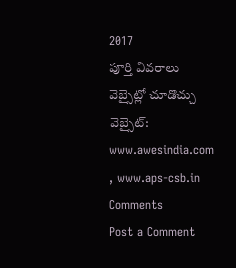2017
పూర్తి వివరాలు వెబ్సైట్లో చూడొచ్చు
వెబ్సైట్: www.awesindia.com , www.aps-csb.in
Comments
Post a Comment